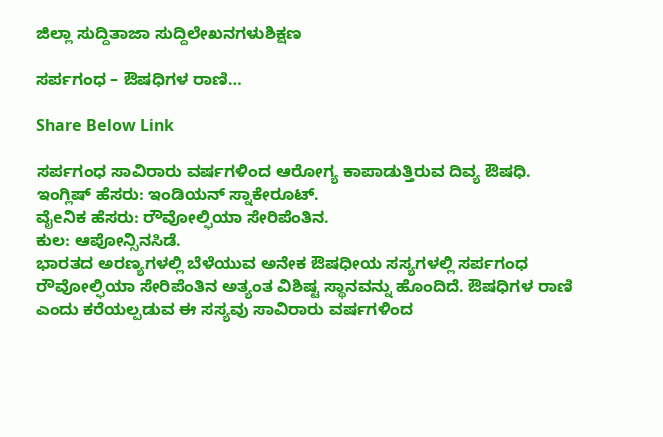ಜಿಲ್ಲಾ ಸುದ್ದಿತಾಜಾ ಸುದ್ದಿಲೇಖನಗಳುಶಿಕ್ಷಣ

ಸರ್ಪಗಂಧ – ಔಷಧಿಗಳ ರಾಣಿ…

Share Below Link

ಸರ್ಪಗಂಧ ಸಾವಿರಾರು ವರ್ಷಗಳಿಂದ ಆರೋಗ್ಯ ಕಾಪಾಡುತ್ತಿರುವ ದಿವ್ಯ ಔಷಧಿ.
ಇಂಗ್ಲಿಷ್ ಹೆಸರು: ಇಂಡಿಯನ್ ಸ್ನಾಕೇರೂಟ್.
ವೈeನಿಕ ಹೆಸರು: ರೌವೋಲ್ಫಿಯಾ ಸೇರಿಪೆಂತಿನ.
ಕುಲ: ಆಪೋನ್ಸಿನಸಿಡೆ.
ಭಾರತದ ಅರಣ್ಯಗಳಲ್ಲಿ ಬೆಳೆಯುವ ಅನೇಕ ಔಷಧೀಯ ಸಸ್ಯಗಳಲ್ಲಿ ಸರ್ಪಗಂಧ ರೌವೋಲ್ಫಿಯಾ ಸೇರಿಪೆಂತಿನ ಅತ್ಯಂತ ವಿಶಿಷ್ಟ ಸ್ಥಾನವನ್ನು ಹೊಂದಿದೆ. ಔಷಧಿಗಳ ರಾಣಿ ಎಂದು ಕರೆಯಲ್ಪಡುವ ಈ ಸಸ್ಯವು ಸಾವಿರಾರು ವರ್ಷಗಳಿಂದ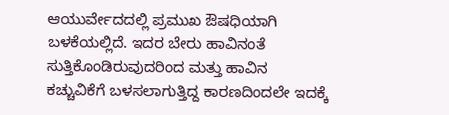ಆಯುರ್ವೇದದಲ್ಲಿ ಪ್ರಮುಖ ಔಷಧಿಯಾಗಿ ಬಳಕೆಯಲ್ಲಿದೆ. ಇದರ ಬೇರು ಹಾವಿನಂತೆ ಸುತ್ತಿಕೊಂಡಿರುವುದರಿಂದ ಮತ್ತು ಹಾವಿನ ಕಚ್ಚುವಿಕೆಗೆ ಬಳಸಲಾಗುತ್ತಿದ್ದ ಕಾರಣದಿಂದಲೇ ಇದಕ್ಕೆ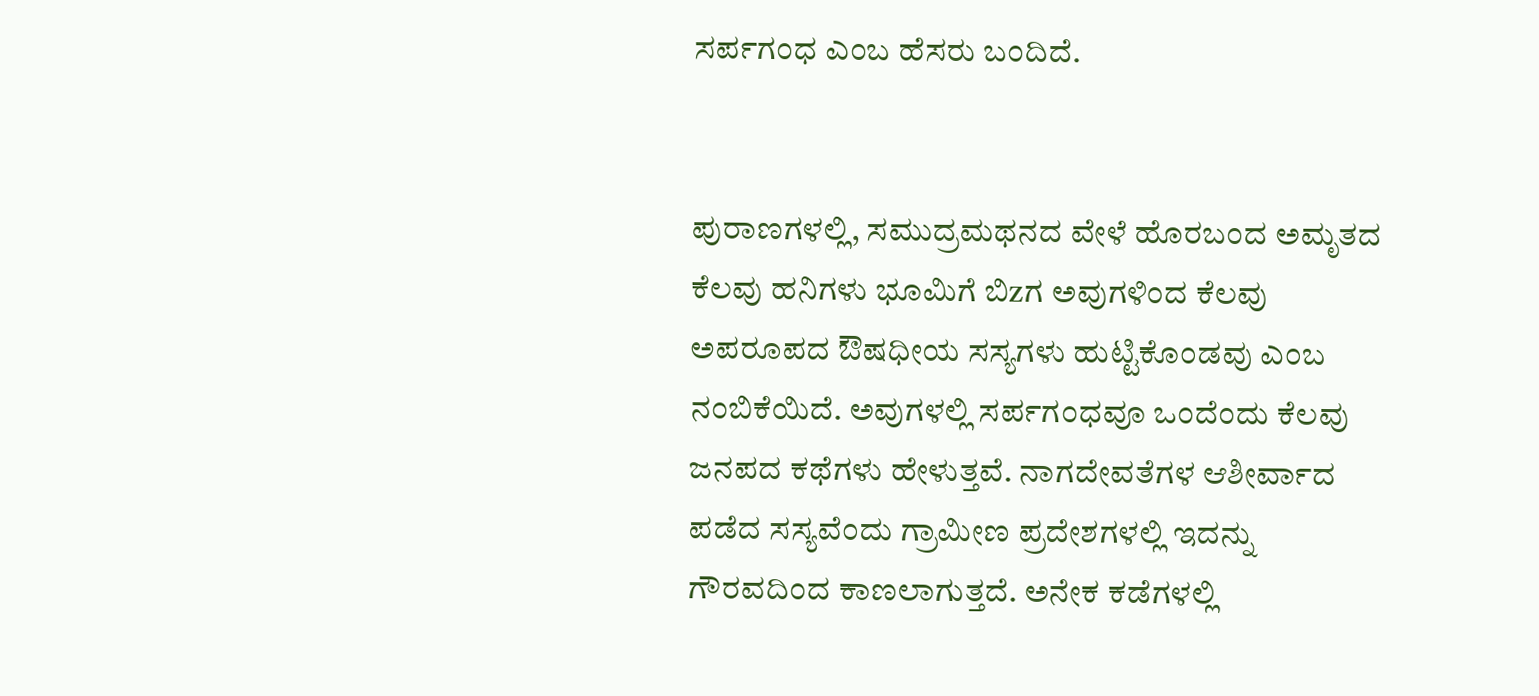ಸರ್ಪಗಂಧ ಎಂಬ ಹೆಸರು ಬಂದಿದೆ.


ಪುರಾಣಗಳಲ್ಲಿ, ಸಮುದ್ರಮಥನದ ವೇಳೆ ಹೊರಬಂದ ಅಮೃತದ ಕೆಲವು ಹನಿಗಳು ಭೂಮಿಗೆ ಬಿzಗ ಅವುಗಳಿಂದ ಕೆಲವು ಅಪರೂಪದ ಔಷಧೀಯ ಸಸ್ಯಗಳು ಹುಟ್ಟಿಕೊಂಡವು ಎಂಬ ನಂಬಿಕೆಯಿದೆ. ಅವುಗಳಲ್ಲಿ ಸರ್ಪಗಂಧವೂ ಒಂದೆಂದು ಕೆಲವು ಜನಪದ ಕಥೆಗಳು ಹೇಳುತ್ತವೆ. ನಾಗದೇವತೆಗಳ ಆಶೀರ್ವಾದ ಪಡೆದ ಸಸ್ಯವೆಂದು ಗ್ರಾಮೀಣ ಪ್ರದೇಶಗಳಲ್ಲಿ ಇದನ್ನು ಗೌರವದಿಂದ ಕಾಣಲಾಗುತ್ತದೆ. ಅನೇಕ ಕಡೆಗಳಲ್ಲಿ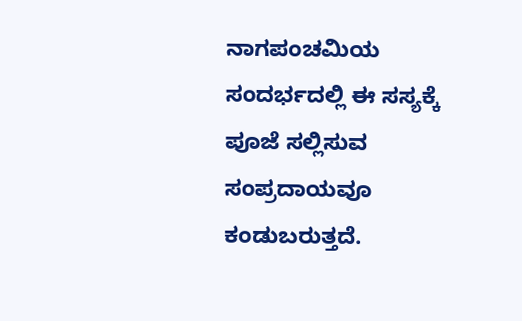ನಾಗಪಂಚಮಿಯ ಸಂದರ್ಭದಲ್ಲಿ ಈ ಸಸ್ಯಕ್ಕೆ ಪೂಜೆ ಸಲ್ಲಿಸುವ ಸಂಪ್ರದಾಯವೂ ಕಂಡುಬರುತ್ತದೆ.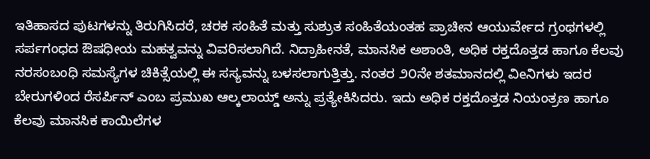ಇತಿಹಾಸದ ಪುಟಗಳನ್ನು ತಿರುಗಿಸಿದರೆ, ಚರಕ ಸಂಹಿತೆ ಮತ್ತು ಸುಶ್ರುತ ಸಂಹಿತೆಯಂತಹ ಪ್ರಾಚೀನ ಆಯುರ್ವೇದ ಗ್ರಂಥಗಳಲ್ಲಿ ಸರ್ಪಗಂಧದ ಔಷಧೀಯ ಮಹತ್ವವನ್ನು ವಿವರಿಸಲಾಗಿದೆ. ನಿದ್ರಾಹೀನತೆ, ಮಾನಸಿಕ ಅಶಾಂತಿ, ಅಧಿಕ ರಕ್ತದೊತ್ತಡ ಹಾಗೂ ಕೆಲವು ನರಸಂಬಂಧಿ ಸಮಸ್ಯೆಗಳ ಚಿಕಿತ್ಸೆಯಲ್ಲಿ ಈ ಸಸ್ಯವನ್ನು ಬಳಸಲಾಗುತ್ತಿತ್ತು. ನಂತರ ೨೦ನೇ ಶತಮಾನದಲ್ಲಿ ವಿeನಿಗಳು ಇದರ ಬೇರುಗಳಿಂದ ರೆಸರ್ಪಿನ್ ಎಂಬ ಪ್ರಮುಖ ಆಲ್ಕಲಾಯ್ಡ್ ಅನ್ನು ಪ್ರತ್ಯೇಕಿಸಿದರು. ಇದು ಅಧಿಕ ರಕ್ತದೊತ್ತಡ ನಿಯಂತ್ರಣ ಹಾಗೂ ಕೆಲವು ಮಾನಸಿಕ ಕಾಯಿಲೆಗಳ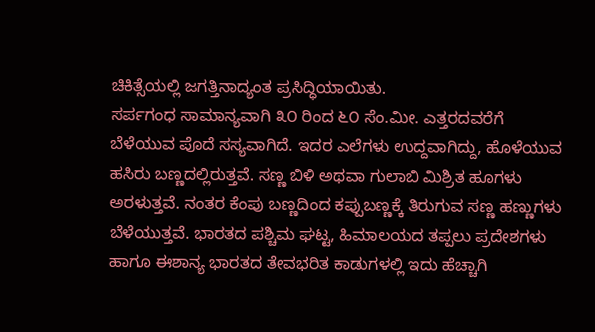ಚಿಕಿತ್ಸೆಯಲ್ಲಿ ಜಗತ್ತಿನಾದ್ಯಂತ ಪ್ರಸಿದ್ಧಿಯಾಯಿತು.
ಸರ್ಪಗಂಧ ಸಾಮಾನ್ಯವಾಗಿ ೩೦ ರಿಂದ ೬೦ ಸೆಂ.ಮೀ. ಎತ್ತರದವರೆಗೆ ಬೆಳೆಯುವ ಪೊದೆ ಸಸ್ಯವಾಗಿದೆ. ಇದರ ಎಲೆಗಳು ಉದ್ದವಾಗಿದ್ದು, ಹೊಳೆಯುವ ಹಸಿರು ಬಣ್ಣದಲ್ಲಿರುತ್ತವೆ. ಸಣ್ಣ ಬಿಳಿ ಅಥವಾ ಗುಲಾಬಿ ಮಿಶ್ರಿತ ಹೂಗಳು ಅರಳುತ್ತವೆ. ನಂತರ ಕೆಂಪು ಬಣ್ಣದಿಂದ ಕಪ್ಪುಬಣ್ಣಕ್ಕೆ ತಿರುಗುವ ಸಣ್ಣ ಹಣ್ಣುಗಳು ಬೆಳೆಯುತ್ತವೆ. ಭಾರತದ ಪಶ್ಚಿಮ ಘಟ್ಟ, ಹಿಮಾಲಯದ ತಪ್ಪಲು ಪ್ರದೇಶಗಳು ಹಾಗೂ ಈಶಾನ್ಯ ಭಾರತದ ತೇವಭರಿತ ಕಾಡುಗಳಲ್ಲಿ ಇದು ಹೆಚ್ಚಾಗಿ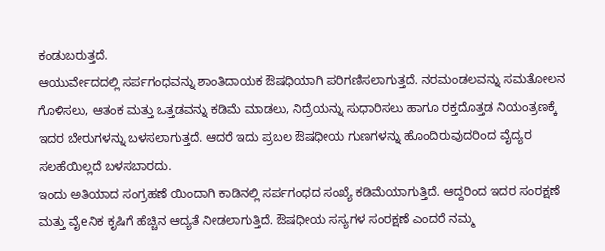ಕಂಡುಬರುತ್ತದೆ.
ಆಯುರ್ವೇದದಲ್ಲಿ ಸರ್ಪಗಂಧವನ್ನು ಶಾಂತಿದಾಯಕ ಔಷಧಿಯಾಗಿ ಪರಿಗಣಿಸಲಾಗುತ್ತದೆ. ನರಮಂಡಲವನ್ನು ಸಮತೋಲನ ಗೊಳಿಸಲು, ಆತಂಕ ಮತ್ತು ಒತ್ತಡವನ್ನು ಕಡಿಮೆ ಮಾಡಲು, ನಿದ್ರೆಯನ್ನು ಸುಧಾರಿಸಲು ಹಾಗೂ ರಕ್ತದೊತ್ತಡ ನಿಯಂತ್ರಣಕ್ಕೆ ಇದರ ಬೇರುಗಳನ್ನು ಬಳಸಲಾಗುತ್ತದೆ. ಆದರೆ ಇದು ಪ್ರಬಲ ಔಷಧೀಯ ಗುಣಗಳನ್ನು ಹೊಂದಿರುವುದರಿಂದ ವೈದ್ಯರ ಸಲಹೆಯಿಲ್ಲದೆ ಬಳಸಬಾರದು.
ಇಂದು ಅತಿಯಾದ ಸಂಗ್ರಹಣೆ ಯಿಂದಾಗಿ ಕಾಡಿನಲ್ಲಿ ಸರ್ಪಗಂಧದ ಸಂಖ್ಯೆ ಕಡಿಮೆಯಾಗುತ್ತಿದೆ. ಆದ್ದರಿಂದ ಇದರ ಸಂರಕ್ಷಣೆ ಮತ್ತು ವೈeನಿಕ ಕೃಷಿಗೆ ಹೆಚ್ಚಿನ ಆದ್ಯತೆ ನೀಡಲಾಗುತ್ತಿದೆ. ಔಷಧೀಯ ಸಸ್ಯಗಳ ಸಂರಕ್ಷಣೆ ಎಂದರೆ ನಮ್ಮ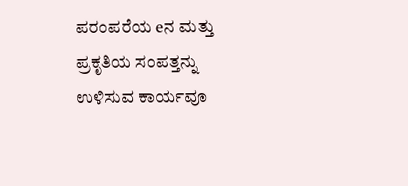ಪರಂಪರೆಯ eನ ಮತ್ತು ಪ್ರಕೃತಿಯ ಸಂಪತ್ತನ್ನು ಉಳಿಸುವ ಕಾರ್ಯವೂ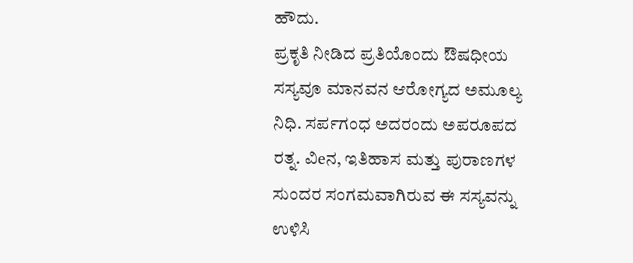ಹೌದು.
ಪ್ರಕೃತಿ ನೀಡಿದ ಪ್ರತಿಯೊಂದು ಔಷಧೀಯ ಸಸ್ಯವೂ ಮಾನವನ ಆರೋಗ್ಯದ ಅಮೂಲ್ಯ ನಿಧಿ. ಸರ್ಪಗಂಧ ಅದರಂದು ಅಪರೂಪದ ರತ್ನ. ವಿeನ, ಇತಿಹಾಸ ಮತ್ತು ಪುರಾಣಗಳ ಸುಂದರ ಸಂಗಮವಾಗಿರುವ ಈ ಸಸ್ಯವನ್ನು ಉಳಿಸಿ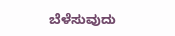ಬೆಳೆಸುವುದು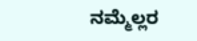ನಮ್ಮೆಲ್ಲರ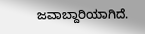ಜವಾಬ್ದಾರಿಯಾಗಿದೆ.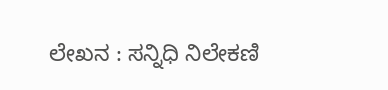ಲೇಖನ : ಸನ್ನಿಧಿ ನಿಲೇಕಣಿ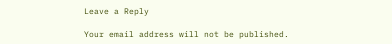Leave a Reply

Your email address will not be published.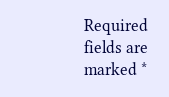Required fields are marked *